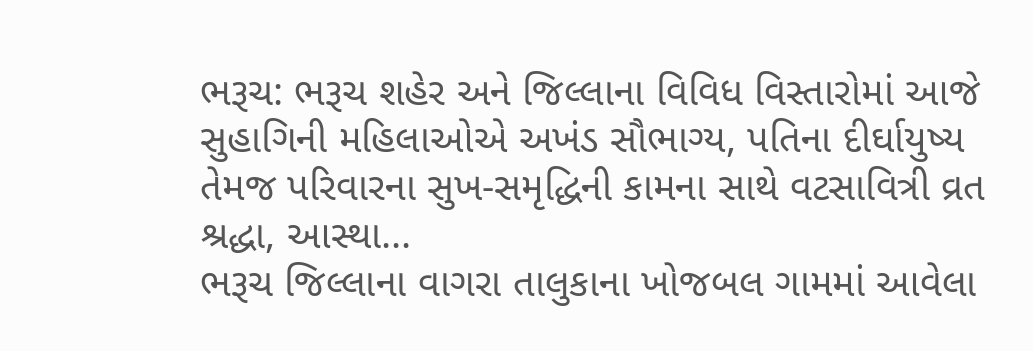ભરૂચ: ભરૂચ શહેર અને જિલ્લાના વિવિધ વિસ્તારોમાં આજે સુહાગિની મહિલાઓએ અખંડ સૌભાગ્ય, પતિના દીર્ઘાયુષ્ય તેમજ પરિવારના સુખ-સમૃદ્ધિની કામના સાથે વટસાવિત્રી વ્રત શ્રદ્ધા, આસ્થા...
ભરૂચ જિલ્લાના વાગરા તાલુકાના ખોજબલ ગામમાં આવેલા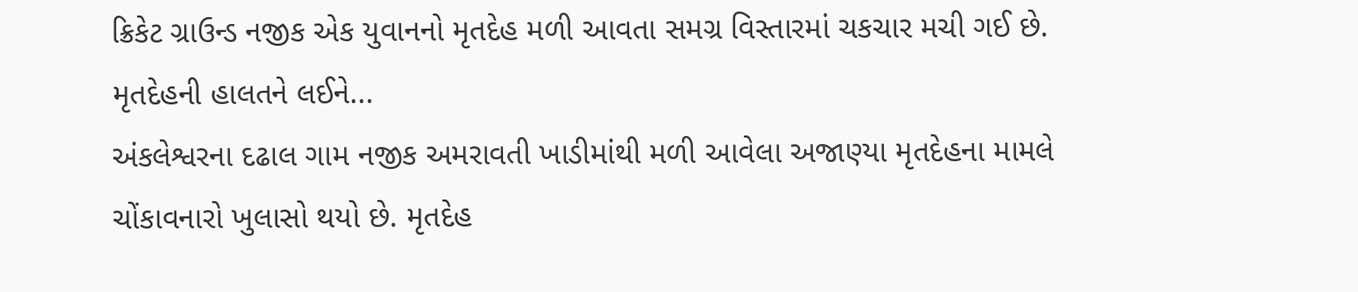ક્રિકેટ ગ્રાઉન્ડ નજીક એક યુવાનનો મૃતદેહ મળી આવતા સમગ્ર વિસ્તારમાં ચકચાર મચી ગઈ છે. મૃતદેહની હાલતને લઈને...
અંકલેશ્વરના દઢાલ ગામ નજીક અમરાવતી ખાડીમાંથી મળી આવેલા અજાણ્યા મૃતદેહના મામલે ચોંકાવનારો ખુલાસો થયો છે. મૃતદેહ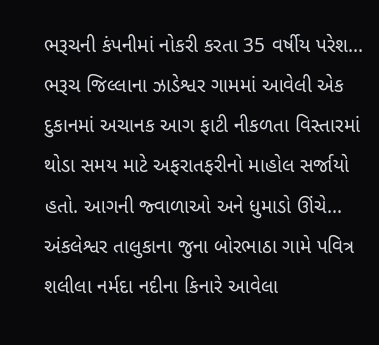ભરૂચની કંપનીમાં નોકરી કરતા 35 વર્ષીય પરેશ...
ભરૂચ જિલ્લાના ઝાડેશ્વર ગામમાં આવેલી એક દુકાનમાં અચાનક આગ ફાટી નીકળતા વિસ્તારમાં થોડા સમય માટે અફરાતફરીનો માહોલ સર્જાયો હતો. આગની જ્વાળાઓ અને ધુમાડો ઊંચે...
અંકલેશ્વર તાલુકાના જુના બોરભાઠા ગામે પવિત્ર શલીલા નર્મદા નદીના કિનારે આવેલા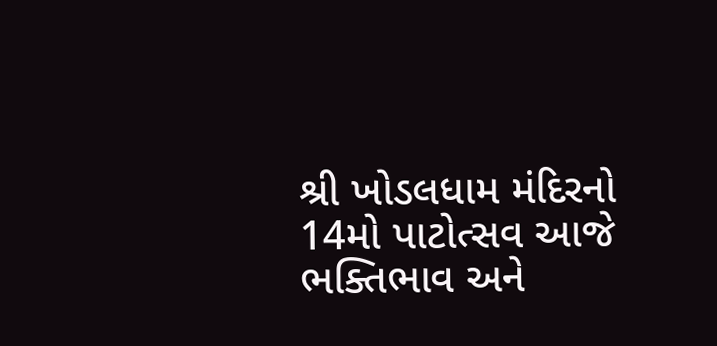શ્રી ખોડલધામ મંદિરનો 14મો પાટોત્સવ આજે ભક્તિભાવ અને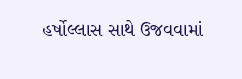હર્ષોલ્લાસ સાથે ઉજવવામાં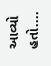આવ્યો હતો....